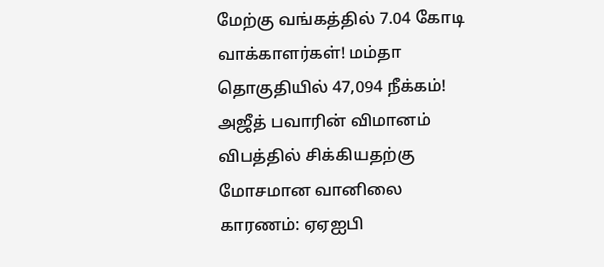மேற்கு வங்கத்தில் 7.04 கோடி வாக்காளர்கள்! மம்தா தொகுதியில் 47,094 நீக்கம்! அஜீத் பவாரின் விமானம் விபத்தில் சிக்கியதற்கு மோசமான வானிலை காரணம்: ஏஏஐபி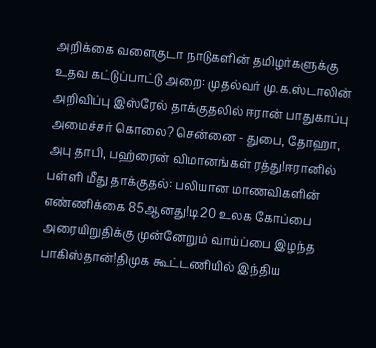அறிக்கை வளைகுடா நாடுகளின் தமிழர்களுக்கு உதவ கட்டுப்பாட்டு அறை: முதல்வர் மு.க.ஸ்டாலின் அறிவிப்பு இஸ்ரேல் தாக்குதலில் ஈரான் பாதுகாப்பு அமைச்சர் கொலை? சென்னை - துபை, தோஹா, அபு தாபி, பஹ்ரைன் விமானங்கள் ரத்து!ஈரானில் பள்ளி மீது தாக்குதல்: பலியான மாணவிகளின் எண்ணிக்கை 85ஆனது!டி20 உலக கோப்பை அரையிறுதிக்கு முன்னேறும் வாய்ப்பை இழந்த பாகிஸ்தான்!திமுக கூட்டணியில் இந்திய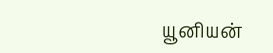யூனியன்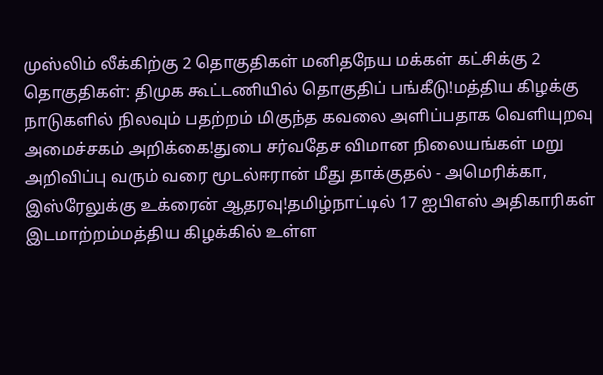முஸ்லிம் லீக்கிற்கு 2 தொகுதிகள் மனிதநேய மக்கள் கட்சிக்கு 2 தொகுதிகள்: திமுக கூட்டணியில் தொகுதிப் பங்கீடு!மத்திய கிழக்கு நாடுகளில் நிலவும் பதற்றம் மிகுந்த கவலை அளிப்பதாக வெளியுறவு அமைச்சகம் அறிக்கை!துபை சர்வதேச விமான நிலையங்கள் மறு அறிவிப்பு வரும் வரை மூடல்ஈரான் மீது தாக்குதல் - அமெரிக்கா, இஸ்ரேலுக்கு உக்ரைன் ஆதரவு!தமிழ்நாட்டில் 17 ஐபிஎஸ் அதிகாரிகள் இடமாற்றம்மத்திய கிழக்கில் உள்ள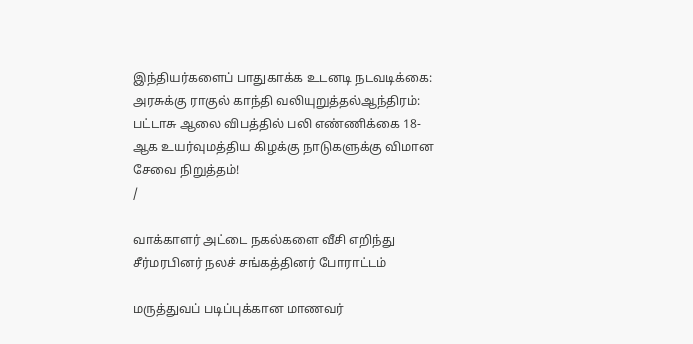இந்தியர்களைப் பாதுகாக்க உடனடி நடவடிக்கை: அரசுக்கு ராகுல் காந்தி வலியுறுத்தல்ஆந்திரம்: பட்டாசு ஆலை விபத்தில் பலி எண்ணிக்கை 18-ஆக உயர்வுமத்திய கிழக்கு நாடுகளுக்கு விமான சேவை நிறுத்தம்!
/

வாக்காளர் அட்டை நகல்களை வீசி எறிந்து சீர்மரபினர் நலச் சங்கத்தினர் போராட்டம்

மருத்துவப் படிப்புக்கான மாணவர்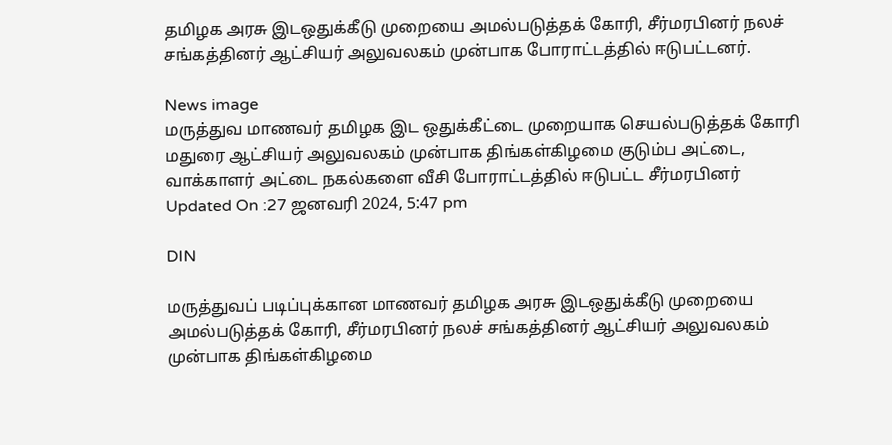தமிழக அரசு இடஒதுக்கீடு முறையை அமல்படுத்தக் கோரி, சீர்மரபினர் நலச் சங்கத்தினர் ஆட்சியர் அலுவலகம் முன்பாக போராட்டத்தில் ஈடுபட்டனர்.

News image
மருத்துவ மாணவர் தமிழக இட ஒதுக்கீட்டை முறையாக செயல்படுத்தக் கோரி மதுரை ஆட்சியர் அலுவலகம் முன்பாக திங்கள்கிழமை குடும்ப அட்டை, வாக்காளர் அட்டை நகல்களை வீசி போராட்டத்தில் ஈடுபட்ட சீர்மரபினர்
Updated On :27 ஜனவரி 2024, 5:47 pm

DIN

மருத்துவப் படிப்புக்கான மாணவர் தமிழக அரசு இடஒதுக்கீடு முறையை அமல்படுத்தக் கோரி, சீர்மரபினர் நலச் சங்கத்தினர் ஆட்சியர் அலுவலகம் முன்பாக திங்கள்கிழமை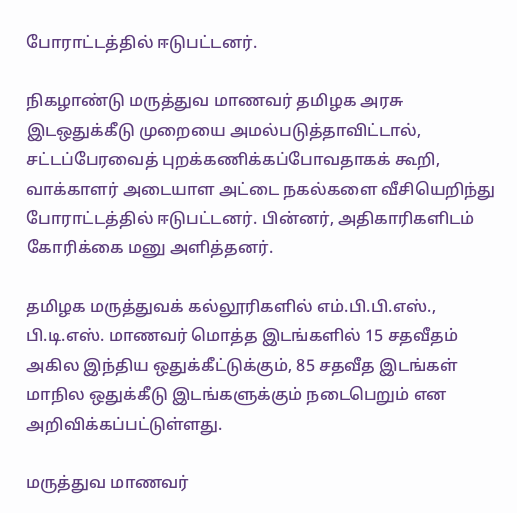போராட்டத்தில் ஈடுபட்டனர்.

நிகழாண்டு மருத்துவ மாணவர் தமிழக அரசு இடஒதுக்கீடு முறையை அமல்படுத்தாவிட்டால், சட்டப்பேரவைத் புறக்கணிக்கப்போவதாகக் கூறி, வாக்காளர் அடையாள அட்டை நகல்களை வீசியெறிந்து போராட்டத்தில் ஈடுபட்டனர். பின்னர், அதிகாரிகளிடம் கோரிக்கை மனு அளித்தனர்.

தமிழக மருத்துவக் கல்லூரிகளில் எம்.பி.பி.எஸ்., பி.டி.எஸ். மாணவர் மொத்த இடங்களில் 15 சதவீதம் அகில இந்திய ஒதுக்கீட்டுக்கும், 85 சதவீத இடங்கள் மாநில ஒதுக்கீடு இடங்களுக்கும் நடைபெறும் என அறிவிக்கப்பட்டுள்ளது.

மருத்துவ மாணவர்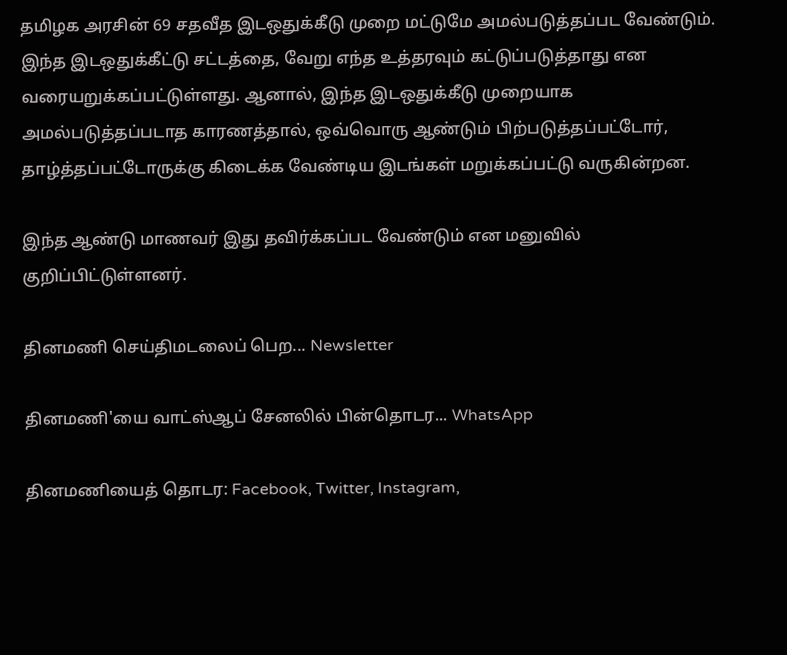தமிழக அரசின் 69 சதவீத இடஒதுக்கீடு முறை மட்டுமே அமல்படுத்தப்பட வேண்டும். இந்த இடஒதுக்கீட்டு சட்டத்தை, வேறு எந்த உத்தரவும் கட்டுப்படுத்தாது என வரையறுக்கப்பட்டுள்ளது. ஆனால், இந்த இடஒதுக்கீடு முறையாக அமல்படுத்தப்படாத காரணத்தால், ஒவ்வொரு ஆண்டும் பிற்படுத்தப்பட்டோர், தாழ்த்தப்பட்டோருக்கு கிடைக்க வேண்டிய இடங்கள் மறுக்கப்பட்டு வருகின்றன.

இந்த ஆண்டு மாணவர் இது தவிர்க்கப்பட வேண்டும் என மனுவில் குறிப்பிட்டுள்ளனர்.

தினமணி செய்திமடலைப் பெற... Newsletter

தினமணி'யை வாட்ஸ்ஆப் சேனலில் பின்தொடர... WhatsApp

தினமணியைத் தொடர: Facebook, Twitter, Instagram,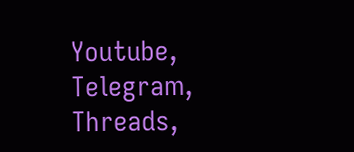Youtube, Telegram, Threads,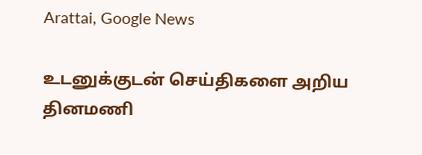Arattai, Google News

உடனுக்குடன் செய்திகளை அறிய தினமணி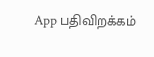App பதிவிறக்கம்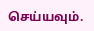செய்யவும்.